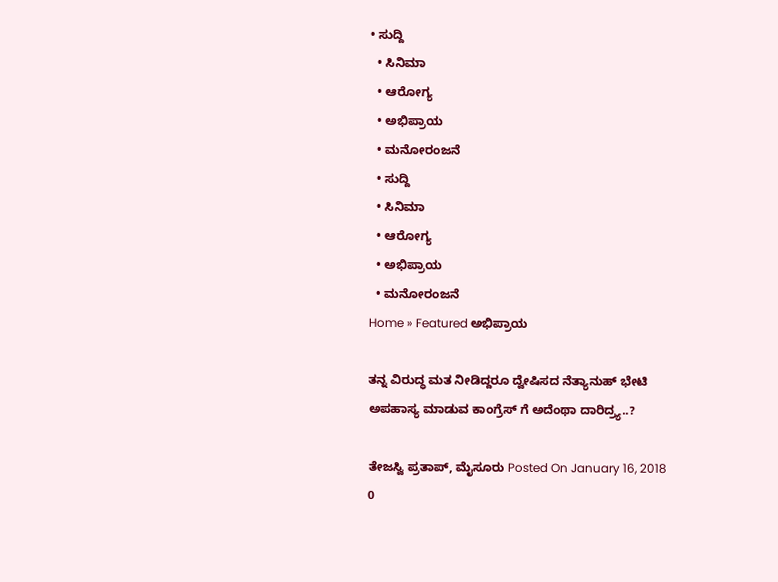• ಸುದ್ದಿ
  • ಸಿನಿಮಾ
  • ಆರೋಗ್ಯ
  • ಅಭಿಪ್ರಾಯ
  • ಮನೋರಂಜನೆ
  • ಸುದ್ದಿ
  • ಸಿನಿಮಾ
  • ಆರೋಗ್ಯ
  • ಅಭಿಪ್ರಾಯ
  • ಮನೋರಂಜನೆ
Home » Featured ಅಭಿಪ್ರಾಯ

ತನ್ನ ವಿರುದ್ಧ ಮತ ನೀಡಿದ್ದರೂ ದ್ವೇಷಿಸದ ನೆತ್ಯಾನುಹ್ ಭೇಟಿ ಅಪಹಾಸ್ಯ ಮಾಡುವ ಕಾಂಗ್ರೆಸ್ ಗೆ ಅದೆಂಥಾ ದಾರಿದ್ರ್ಯ..?

ತೇಜಸ್ವಿ ಪ್ರತಾಪ್, ಮೈಸೂರು Posted On January 16, 2018
0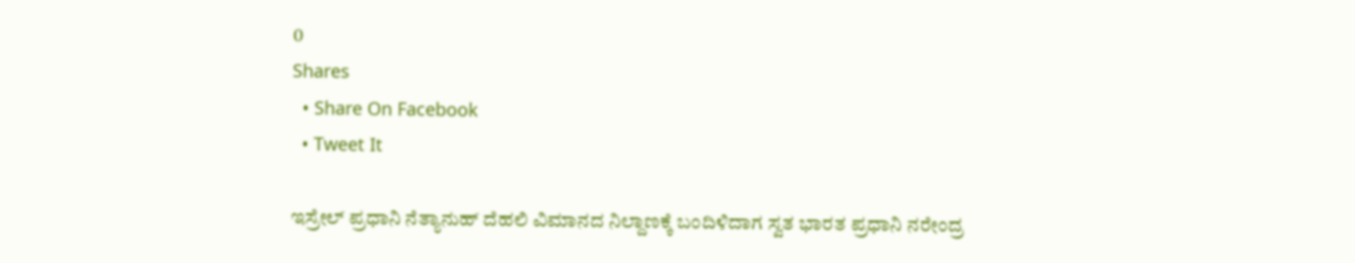0
Shares
  • Share On Facebook
  • Tweet It

ಇಸ್ರೇಲ್ ಪ್ರಧಾನಿ ನೆತ್ಯಾನುಹ್ ದೆಹಲಿ ವಿಮಾನದ ನಿಲ್ದಾಣಕ್ಕೆ ಬಂದಿಳಿದಾಗ ಸ್ವತ ಭಾರತ ಪ್ರಧಾನಿ ನರೇಂದ್ರ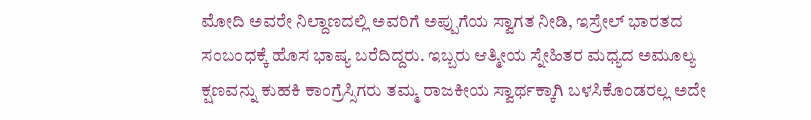ಮೋದಿ ಅವರೇ ನಿಲ್ದಾಣದಲ್ಲಿ ಅವರಿಗೆ ಅಪ್ಪುಗೆಯ ಸ್ವಾಗತ ನೀಡಿ, ಇಸ್ರೇಲ್ ಭಾರತದ ಸಂಬಂಧಕ್ಕೆ ಹೊಸ ಭಾಷ್ಯ ಬರೆದಿದ್ದರು. ಇಬ್ಬರು ಆತ್ಮೀಯ ಸ್ನೇಹಿತರ ಮಧ್ಯದ ಅಮೂಲ್ಯ ಕ್ಷಣವನ್ನು ಕುಹಕಿ ಕಾಂಗ್ರೆಸ್ಸಿಗರು ತಮ್ಮ ರಾಜಕೀಯ ಸ್ವಾರ್ಥಕ್ಕಾಗಿ ಬಳಸಿಕೊಂಡರಲ್ಲ ಅದೇ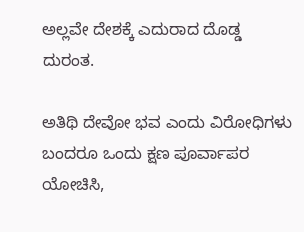ಅಲ್ಲವೇ ದೇಶಕ್ಕೆ ಎದುರಾದ ದೊಡ್ಡ ದುರಂತ.

ಅತಿಥಿ ದೇವೋ ಭವ ಎಂದು ವಿರೋಧಿಗಳು ಬಂದರೂ ಒಂದು ಕ್ಷಣ ಪೂರ್ವಾಪರ ಯೋಚಿಸಿ,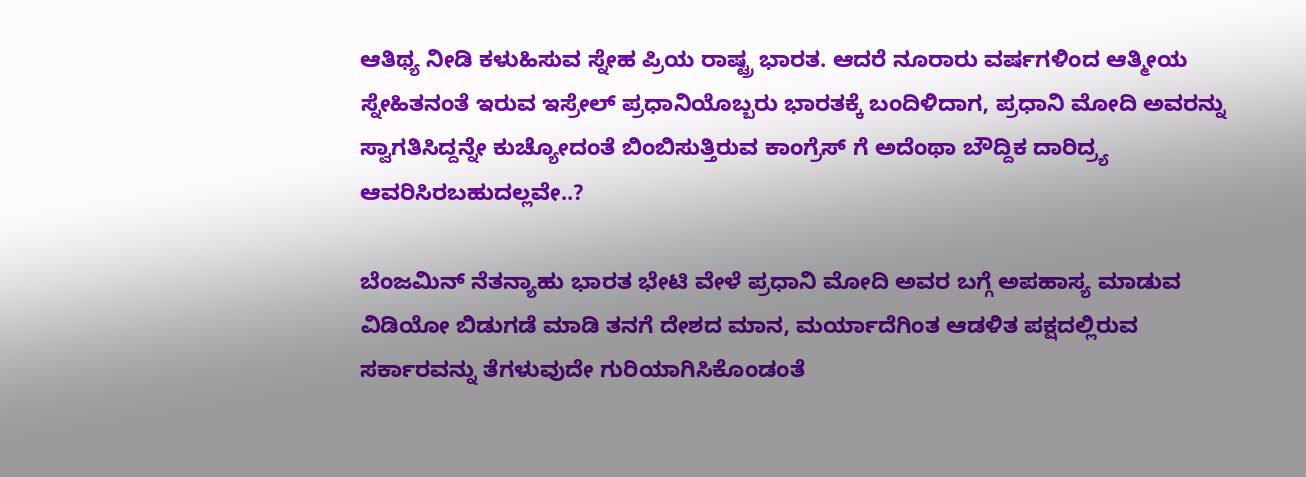ಆತಿಥ್ಯ ನೀಡಿ ಕಳುಹಿಸುವ ಸ್ನೇಹ ಪ್ರಿಯ ರಾಷ್ಟ್ರ ಭಾರತ. ಆದರೆ ನೂರಾರು ವರ್ಷಗಳಿಂದ ಆತ್ಮೀಯ ಸ್ನೇಹಿತನಂತೆ ಇರುವ ಇಸ್ರೇಲ್ ಪ್ರಧಾನಿಯೊಬ್ಬರು ಭಾರತಕ್ಕೆ ಬಂದಿಳಿದಾಗ, ಪ್ರಧಾನಿ ಮೋದಿ ಅವರನ್ನು ಸ್ವಾಗತಿಸಿದ್ದನ್ನೇ ಕುಚ್ಯೋದಂತೆ ಬಿಂಬಿಸುತ್ತಿರುವ ಕಾಂಗ್ರೆಸ್ ಗೆ ಅದೆಂಥಾ ಬೌದ್ದಿಕ ದಾರಿದ್ರ್ಯ ಆವರಿಸಿರಬಹುದಲ್ಲವೇ..?

ಬೆಂಜಮಿನ್ ನೆತನ್ಯಾಹು ಭಾರತ ಭೇಟಿ ವೇಳೆ ಪ್ರಧಾನಿ ಮೋದಿ ಅವರ ಬಗ್ಗೆ ಅಪಹಾಸ್ಯ ಮಾಡುವ ವಿಡಿಯೋ ಬಿಡುಗಡೆ ಮಾಡಿ ತನಗೆ ದೇಶದ ಮಾನ, ಮರ್ಯಾದೆಗಿಂತ ಆಡಳಿತ ಪಕ್ಷದಲ್ಲಿರುವ ಸರ್ಕಾರವನ್ನು ತೆಗಳುವುದೇ ಗುರಿಯಾಗಿಸಿಕೊಂಡಂತೆ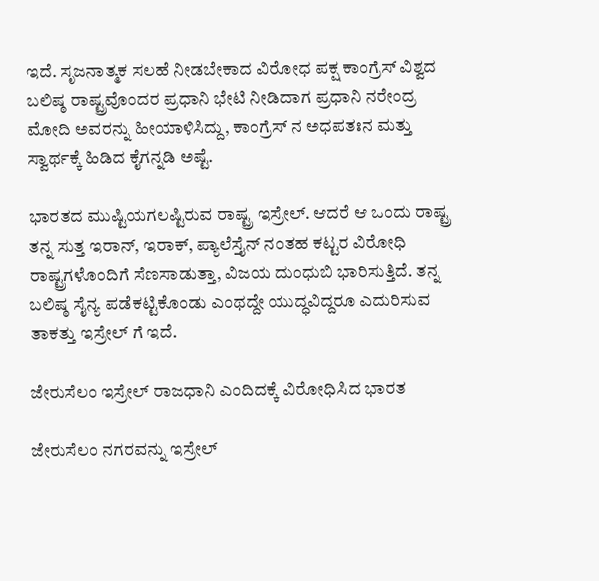ಇದೆ. ಸೃಜನಾತ್ಮಕ ಸಲಹೆ ನೀಡಬೇಕಾದ ವಿರೋಧ ಪಕ್ಷ ಕಾಂಗ್ರೆಸ್ ವಿಶ್ವದ ಬಲಿಷ್ಠ ರಾಷ್ಟ್ರವೊಂದರ ಪ್ರಧಾನಿ ಭೇಟಿ ನೀಡಿದಾಗ ಪ್ರಧಾನಿ ನರೇಂದ್ರ ಮೋದಿ ಅವರನ್ನು ಹೀಯಾಳಿಸಿದ್ದು, ಕಾಂಗ್ರೆಸ್ ನ ಅಧಪತಃನ ಮತ್ತು ಸ್ವಾರ್ಥಕ್ಕೆ ಹಿಡಿದ ಕೈಗನ್ನಡಿ ಅಷ್ಟೆ.

ಭಾರತದ ಮುಷ್ಟಿಯಗಲಷ್ಟಿರುವ ರಾಷ್ಟ್ರ ಇಸ್ರೇಲ್. ಆದರೆ ಆ ಒಂದು ರಾಷ್ಟ್ರ ತನ್ನ ಸುತ್ತ ಇರಾನ್, ಇರಾಕ್, ಪ್ಯಾಲೆಸ್ತೈನ್ ನಂತಹ ಕಟ್ಟರ ವಿರೋಧಿ ರಾಷ್ಟ್ರಗಳೊಂದಿಗೆ ಸೆಣಸಾಡುತ್ತಾ, ವಿಜಯ ದುಂಧುಬಿ ಭಾರಿಸುತ್ತಿದೆ. ತನ್ನ ಬಲಿಷ್ಠ ಸೈನ್ಯ ಪಡೆಕಟ್ಟಿಕೊಂಡು ಎಂಥದ್ದೇ ಯುದ್ಧವಿದ್ದರೂ ಎದುರಿಸುವ ತಾಕತ್ತು ಇಸ್ರೇಲ್ ಗೆ ಇದೆ.

ಜೇರುಸೆಲಂ ಇಸ್ರೇಲ್ ರಾಜಧಾನಿ ಎಂದಿದಕ್ಕೆ ವಿರೋಧಿಸಿದ ಭಾರತ

ಜೇರುಸೆಲಂ ನಗರವನ್ನು ಇಸ್ರೇಲ್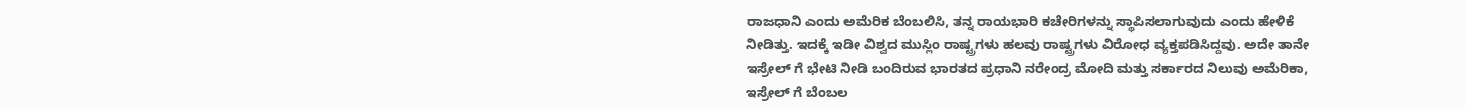ರಾಜಧಾನಿ ಎಂದು ಅಮೆರಿಕ ಬೆಂಬಲಿಸಿ, ತನ್ನ ರಾಯಭಾರಿ ಕಚೇರಿಗಳನ್ನು ಸ್ಥಾಪಿಸಲಾಗುವುದು ಎಂದು ಹೇಳಿಕೆ ನೀಡಿತ್ತು. ಇದಕ್ಕೆ ಇಡೀ ವಿಶ್ವದ ಮುಸ್ಲಿಂ ರಾಷ್ಟ್ರಗಳು ಹಲವು ರಾಷ್ಟ್ರಗಳು ವಿರೋಧ ವ್ಯಕ್ತಪಡಿಸಿದ್ದವು. ಅದೇ ತಾನೇ ಇಸ್ರೇಲ್ ಗೆ ಭೇಟಿ ನೀಡಿ ಬಂದಿರುವ ಭಾರತದ ಪ್ರಧಾನಿ ನರೇಂದ್ರ ಮೋದಿ ಮತ್ತು ಸರ್ಕಾರದ ನಿಲುವು ಅಮೆರಿಕಾ, ಇಸ್ರೇಲ್ ಗೆ ಬೆಂಬಲ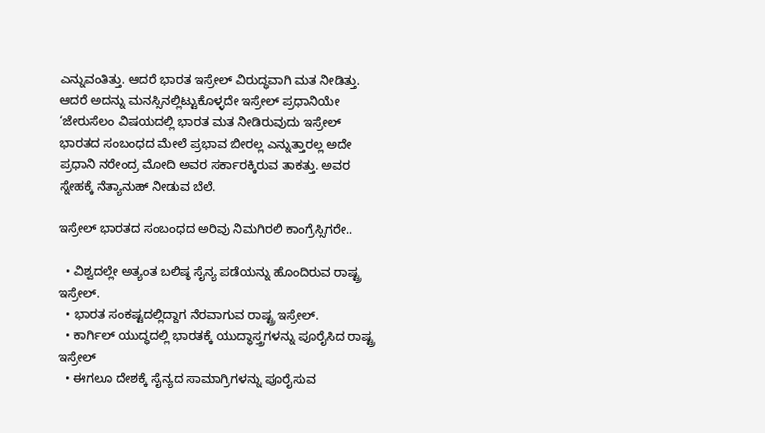ಎನ್ನುವಂತಿತ್ತು. ಆದರೆ ಭಾರತ ಇಸ್ರೇಲ್ ವಿರುದ್ಧವಾಗಿ ಮತ ನೀಡಿತ್ತು. ಆದರೆ ಅದನ್ನು ಮನಸ್ಸಿನಲ್ಲಿಟ್ಟುಕೊಳ್ಳದೇ ಇಸ್ರೇಲ್ ಪ್ರಧಾನಿಯೇ ‘ಜೇರುಸೆಲಂ ವಿಷಯದಲ್ಲಿ ಭಾರತ ಮತ ನೀಡಿರುವುದು ಇಸ್ರೇಲ್ ಭಾರತದ ಸಂಬಂಧದ ಮೇಲೆ ಪ್ರಭಾವ ಬೀರಲ್ಲ ಎನ್ನುತ್ತಾರಲ್ಲ ಅದೇ ಪ್ರಧಾನಿ ನರೇಂದ್ರ ಮೋದಿ ಅವರ ಸರ್ಕಾರಕ್ಕಿರುವ ತಾಕತ್ತು. ಅವರ ಸ್ನೇಹಕ್ಕೆ ನೆತ್ಯಾನುಹ್ ನೀಡುವ ಬೆಲೆ.

ಇಸ್ರೇಲ್ ಭಾರತದ ಸಂಬಂಧದ ಅರಿವು ನಿಮಗಿರಲಿ ಕಾಂಗ್ರೆಸ್ಸಿಗರೇ..

  • ವಿಶ್ವದಲ್ಲೇ ಅತ್ಯಂತ ಬಲಿಷ್ಠ ಸೈನ್ಯ ಪಡೆಯನ್ನು ಹೊಂದಿರುವ ರಾಷ್ಟ್ರ ಇಸ್ರೇಲ್.
  • ಭಾರತ ಸಂಕಷ್ಟದಲ್ಲಿದ್ದಾಗ ನೆರವಾಗುವ ರಾಷ್ಟ್ರ ಇಸ್ರೇಲ್.
  • ಕಾರ್ಗಿಲ್ ಯುದ್ಧದಲ್ಲಿ ಭಾರತಕ್ಕೆ ಯುದ್ಧಾಸ್ತ್ರಗಳನ್ನು ಪೂರೈಸಿದ ರಾಷ್ಟ್ರ ಇಸ್ರೇಲ್
  • ಈಗಲೂ ದೇಶಕ್ಕೆ ಸೈನ್ಯದ ಸಾಮಾಗ್ರಿಗಳನ್ನು ಪೂರೈಸುವ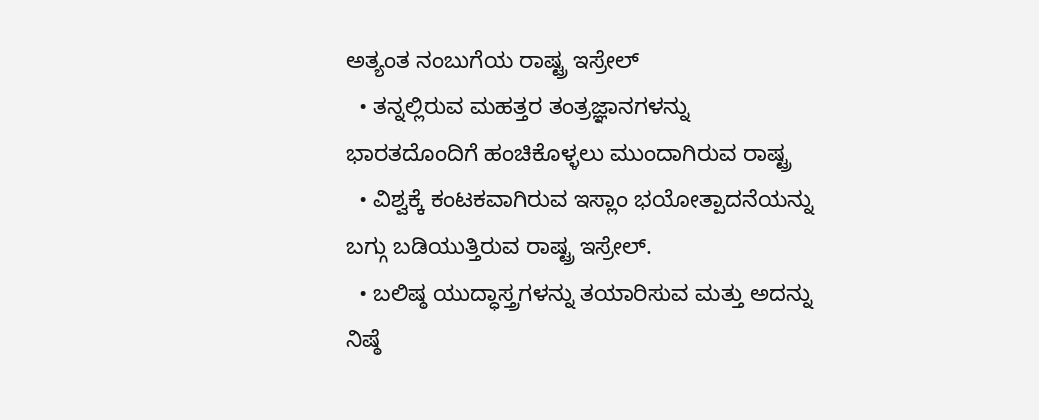ಅತ್ಯಂತ ನಂಬುಗೆಯ ರಾಷ್ಟ್ರ ಇಸ್ರೇಲ್
  • ತನ್ನಲ್ಲಿರುವ ಮಹತ್ತರ ತಂತ್ರಜ್ಞಾನಗಳನ್ನು ಭಾರತದೊಂದಿಗೆ ಹಂಚಿಕೊಳ್ಳಲು ಮುಂದಾಗಿರುವ ರಾಷ್ಟ್ರ
  • ವಿಶ್ವಕ್ಕೆ ಕಂಟಕವಾಗಿರುವ ಇಸ್ಲಾಂ ಭಯೋತ್ಪಾದನೆಯನ್ನು ಬಗ್ಗು ಬಡಿಯುತ್ತಿರುವ ರಾಷ್ಟ್ರ ಇಸ್ರೇಲ್.
  • ಬಲಿಷ್ಠ ಯುದ್ಧಾಸ್ತ್ರಗಳನ್ನು ತಯಾರಿಸುವ ಮತ್ತು ಅದನ್ನು ನಿಷ್ಠೆ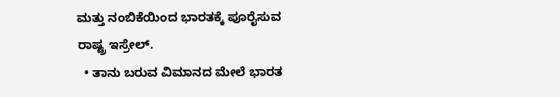ಮತ್ತು ನಂಬಿಕೆಯಿಂದ ಭಾರತಕ್ಕೆ ಪೂರೈಸುವ ರಾಷ್ಟ್ರ ಇಸ್ರೇಲ್.
  • ತಾನು ಬರುವ ವಿಮಾನದ ಮೇಲೆ ಭಾರತ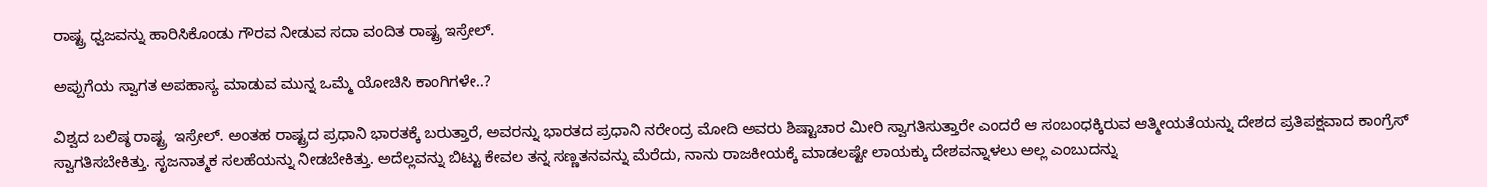ರಾಷ್ಟ್ರ ಧ್ವಜವನ್ನು ಹಾರಿಸಿಕೊಂಡು ಗೌರವ ನೀಡುವ ಸದಾ ವಂದಿತ ರಾಷ್ಟ್ರ ಇಸ್ರೇಲ್.

ಅಪ್ಪುಗೆಯ ಸ್ವಾಗತ ಅಪಹಾಸ್ಯ ಮಾಡುವ ಮುನ್ನ ಒಮ್ಮೆ ಯೋಚಿಸಿ ಕಾಂಗಿಗಳೇ..?

ವಿಶ್ವದ ಬಲಿಷ್ಠ ರಾಷ್ಟ್ರ  ಇಸ್ರೇಲ್. ಅಂತಹ ರಾಷ್ಟ್ರದ ಪ್ರಧಾನಿ ಭಾರತಕ್ಕೆ ಬರುತ್ತಾರೆ, ಅವರನ್ನು ಭಾರತದ ಪ್ರಧಾನಿ ನರೇಂದ್ರ ಮೋದಿ ಅವರು ಶಿಷ್ಟಾಚಾರ ಮೀರಿ ಸ್ವಾಗತಿಸುತ್ತಾರೇ ಎಂದರೆ ಆ ಸಂಬಂಧಕ್ಕಿರುವ ಆತ್ಮೀಯತೆಯನ್ನು ದೇಶದ ಪ್ರತಿಪಕ್ಷವಾದ ಕಾಂಗ್ರೆಸ್ ಸ್ವಾಗತಿಸಬೇಕಿತ್ತು. ಸೃಜನಾತ್ಮಕ ಸಲಹೆಯನ್ನು ನೀಡಬೇಕಿತ್ತು. ಅದೆಲ್ಲವನ್ನು ಬಿಟ್ಟು ಕೇವಲ ತನ್ನ ಸಣ್ಣತನವನ್ನು ಮೆರೆದು, ನಾನು ರಾಜಕೀಯಕ್ಕೆ ಮಾಡಲಷ್ಟೇ ಲಾಯಕ್ಕು ದೇಶವನ್ನಾಳಲು ಅಲ್ಲ ಎಂಬುದನ್ನು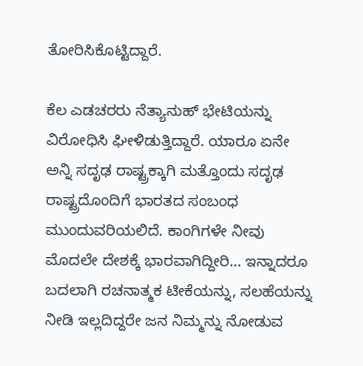ತೋರಿಸಿಕೊಟ್ಟಿದ್ದಾರೆ.

ಕೆಲ ಎಡಚರರು ನೆತ್ಯಾನುಹ್ ಭೇಟಿಯನ್ನು ವಿರೋಧಿಸಿ ಘೀಳಿಡುತ್ತಿದ್ದಾರೆ. ಯಾರೂ ಏನೇ ಅನ್ನಿ ಸದೃಢ ರಾಷ್ಟ್ರಕ್ಕಾಗಿ ಮತ್ತೊಂದು ಸದೃಢ ರಾಷ್ಟ್ರದೊಂದಿಗೆ ಭಾರತದ ಸಂಬಂಧ ಮುಂದುವರಿಯಲಿದೆ. ಕಾಂಗಿಗಳೇ ನೀವು ಮೊದಲೇ ದೇಶಕ್ಕೆ ಭಾರವಾಗಿದ್ದೀರಿ… ಇನ್ನಾದರೂ ಬದಲಾಗಿ ರಚನಾತ್ಮಕ ಟೀಕೆಯನ್ನು, ಸಲಹೆಯನ್ನು ನೀಡಿ ಇಲ್ಲದಿದ್ದರೇ ಜನ ನಿಮ್ಮನ್ನು ನೋಡುವ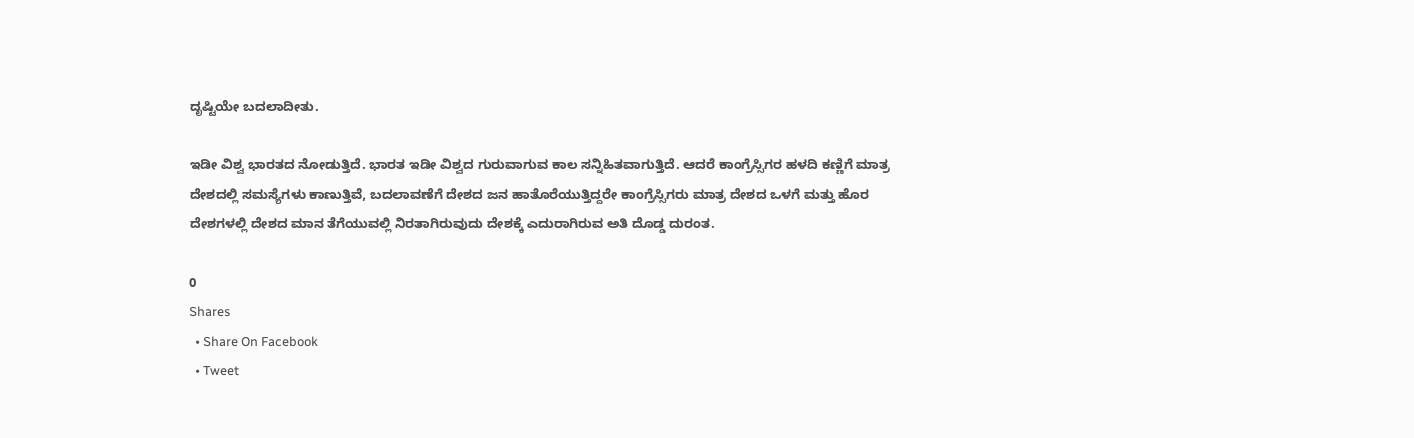ದೃಷ್ಟಿಯೇ ಬದಲಾದೀತು.

ಇಡೀ ವಿಶ್ವ ಭಾರತದ ನೋಡುತ್ತಿದೆ. ಭಾರತ ಇಡೀ ವಿಶ್ವದ ಗುರುವಾಗುವ ಕಾಲ ಸನ್ನಿಹಿತವಾಗುತ್ತಿದೆ. ಆದರೆ ಕಾಂಗ್ರೆಸ್ಸಿಗರ ಹಳದಿ ಕಣ್ಣಿಗೆ ಮಾತ್ರ ದೇಶದಲ್ಲಿ ಸಮಸ್ಯೆಗಳು ಕಾಣುತ್ತಿವೆ, ಬದಲಾವಣೆಗೆ ದೇಶದ ಜನ ಹಾತೊರೆಯುತ್ತಿದ್ದರೇ ಕಾಂಗ್ರೆಸ್ಸಿಗರು ಮಾತ್ರ ದೇಶದ ಒಳಗೆ ಮತ್ತು ಹೊರ ದೇಶಗಳಲ್ಲಿ ದೇಶದ ಮಾನ ತೆಗೆಯುವಲ್ಲಿ ನಿರತಾಗಿರುವುದು ದೇಶಕ್ಕೆ ಎದುರಾಗಿರುವ ಅತಿ ದೊಡ್ಡ ದುರಂತ.

0
Shares
  • Share On Facebook
  • Tweet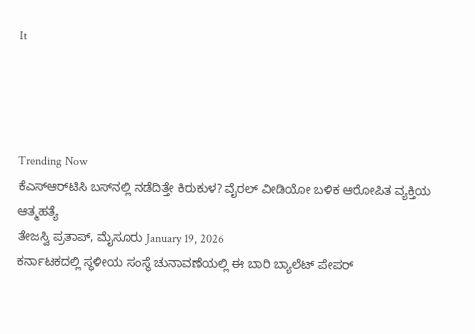It




Trending Now
ಕೆಎಸ್‌ಆರ್‌ಟಿಸಿ ಬಸ್‌ನಲ್ಲಿ ನಡೆದಿತ್ತೇ ಕಿರುಕುಳ? ವೈರಲ್ ವೀಡಿಯೋ ಬಳಿಕ ಆರೋಪಿತ ವ್ಯಕ್ತಿಯ ಆತ್ಮಹತ್ಯೆ
ತೇಜಸ್ವಿ ಪ್ರತಾಪ್, ಮೈಸೂರು January 19, 2026
ಕರ್ನಾಟಕದಲ್ಲಿ ಸ್ಥಳೀಯ ಸಂಸ್ಥೆ ಚುನಾವಣೆಯಲ್ಲಿ ಈ ಬಾರಿ ಬ್ಯಾಲೆಟ್ ಪೇಪರ್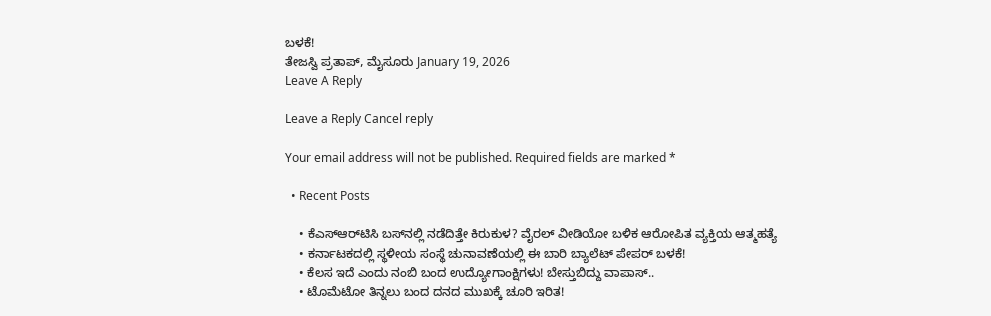ಬಳಕೆ!
ತೇಜಸ್ವಿ ಪ್ರತಾಪ್, ಮೈಸೂರು January 19, 2026
Leave A Reply

Leave a Reply Cancel reply

Your email address will not be published. Required fields are marked *

  • Recent Posts

    • ಕೆಎಸ್‌ಆರ್‌ಟಿಸಿ ಬಸ್‌ನಲ್ಲಿ ನಡೆದಿತ್ತೇ ಕಿರುಕುಳ? ವೈರಲ್ ವೀಡಿಯೋ ಬಳಿಕ ಆರೋಪಿತ ವ್ಯಕ್ತಿಯ ಆತ್ಮಹತ್ಯೆ
    • ಕರ್ನಾಟಕದಲ್ಲಿ ಸ್ಥಳೀಯ ಸಂಸ್ಥೆ ಚುನಾವಣೆಯಲ್ಲಿ ಈ ಬಾರಿ ಬ್ಯಾಲೆಟ್ ಪೇಪರ್ ಬಳಕೆ!
    • ಕೆಲಸ ಇದೆ ಎಂದು ನಂಬಿ ಬಂದ ಉದ್ಯೋಗಾಂಕ್ಷಿಗಳು! ಬೇಸ್ತುಬಿದ್ದು ವಾಪಾಸ್..
    • ಟೊಮೆಟೋ ತಿನ್ನಲು ಬಂದ ದನದ ಮುಖಕ್ಕೆ ಚೂರಿ ಇರಿತ!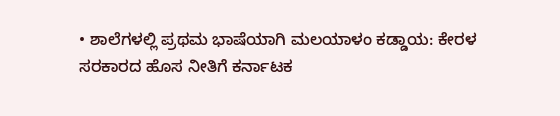• ಶಾಲೆಗಳಲ್ಲಿ ಪ್ರಥಮ ಭಾಷೆಯಾಗಿ ಮಲಯಾಳಂ ಕಡ್ಡಾಯ: ಕೇರಳ ಸರಕಾರದ ಹೊಸ ನೀತಿಗೆ ಕರ್ನಾಟಕ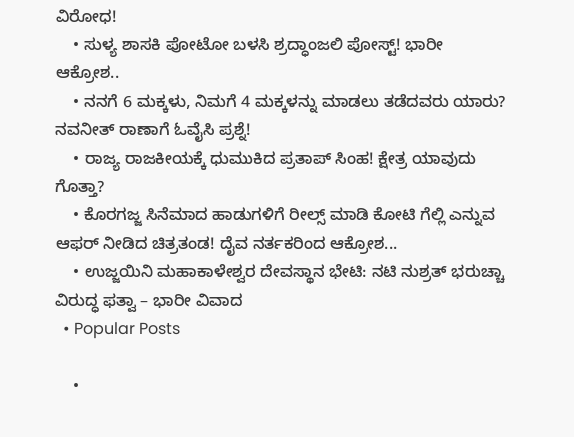ವಿರೋಧ!
    • ಸುಳ್ಯ ಶಾಸಕಿ ಪೋಟೋ ಬಳಸಿ ಶ್ರದ್ಧಾಂಜಲಿ ಪೋಸ್ಟ್! ಭಾರೀ ಆಕ್ರೋಶ..
    • ನನಗೆ 6 ಮಕ್ಕಳು, ನಿಮಗೆ 4 ಮಕ್ಕಳನ್ನು ಮಾಡಲು ತಡೆದವರು ಯಾರು? ನವನೀತ್ ರಾಣಾಗೆ ಓವೈಸಿ ಪ್ರಶ್ನೆ!
    • ರಾಜ್ಯ ರಾಜಕೀಯಕ್ಕೆ ಧುಮುಕಿದ ಪ್ರತಾಪ್ ಸಿಂಹ! ಕ್ಷೇತ್ರ ಯಾವುದು ಗೊತ್ತಾ?
    • ಕೊರಗಜ್ಜ ಸಿನೆಮಾದ ಹಾಡುಗಳಿಗೆ ರೀಲ್ಸ್ ಮಾಡಿ ಕೋಟಿ ಗೆಲ್ಲಿ ಎನ್ನುವ ಆಫರ್ ನೀಡಿದ ಚಿತ್ರತಂಡ! ದೈವ ನರ್ತಕರಿಂದ ಆಕ್ರೋಶ...
    • ಉಜ್ಜಯಿನಿ ಮಹಾಕಾಳೇಶ್ವರ ದೇವಸ್ಥಾನ ಭೇಟಿ: ನಟಿ ನುಶ್ರತ್ ಭರುಚ್ಚಾ ವಿರುದ್ಧ ಫತ್ವಾ – ಭಾರೀ ವಿವಾದ
  • Popular Posts

    •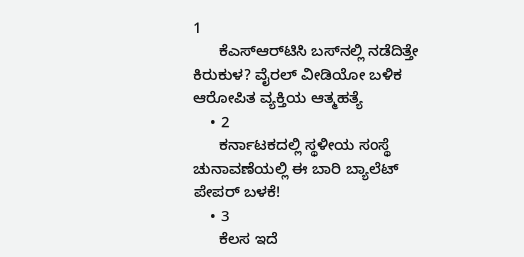1
      ಕೆಎಸ್‌ಆರ್‌ಟಿಸಿ ಬಸ್‌ನಲ್ಲಿ ನಡೆದಿತ್ತೇ ಕಿರುಕುಳ? ವೈರಲ್ ವೀಡಿಯೋ ಬಳಿಕ ಆರೋಪಿತ ವ್ಯಕ್ತಿಯ ಆತ್ಮಹತ್ಯೆ
    • 2
      ಕರ್ನಾಟಕದಲ್ಲಿ ಸ್ಥಳೀಯ ಸಂಸ್ಥೆ ಚುನಾವಣೆಯಲ್ಲಿ ಈ ಬಾರಿ ಬ್ಯಾಲೆಟ್ ಪೇಪರ್ ಬಳಕೆ!
    • 3
      ಕೆಲಸ ಇದೆ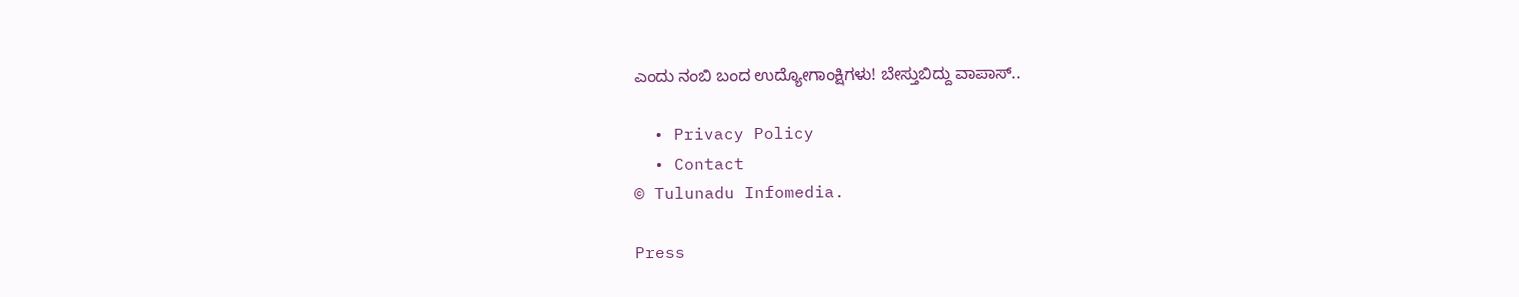ಎಂದು ನಂಬಿ ಬಂದ ಉದ್ಯೋಗಾಂಕ್ಷಿಗಳು! ಬೇಸ್ತುಬಿದ್ದು ವಾಪಾಸ್..

  • Privacy Policy
  • Contact
© Tulunadu Infomedia.

Press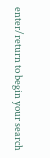enter/return to begin your search